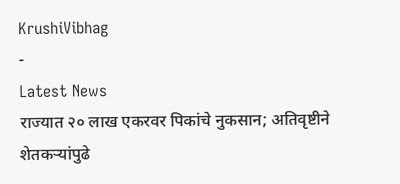KrushiVibhag
-
Latest News
राज्यात २० लाख एकरवर पिकांचे नुकसान; अतिवृष्टीने शेतकऱ्यांपुढे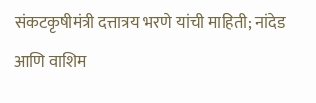संकटकृषीमंत्री दत्तात्रय भरणे यांची माहिती; नांदेड आणि वाशिम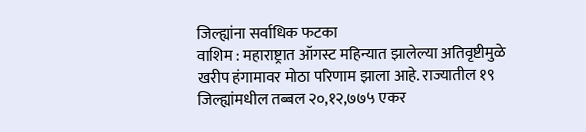जिल्ह्यांना सर्वाधिक फटका
वाशिम : महाराष्ट्रात ऑगस्ट महिन्यात झालेल्या अतिवृष्टीमुळे खरीप हंगामावर मोठा परिणाम झाला आहे. राज्यातील १९ जिल्ह्यांमधील तब्बल २०,१२,७७५ एकर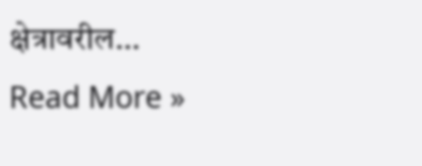क्षेत्रावरील…
Read More »